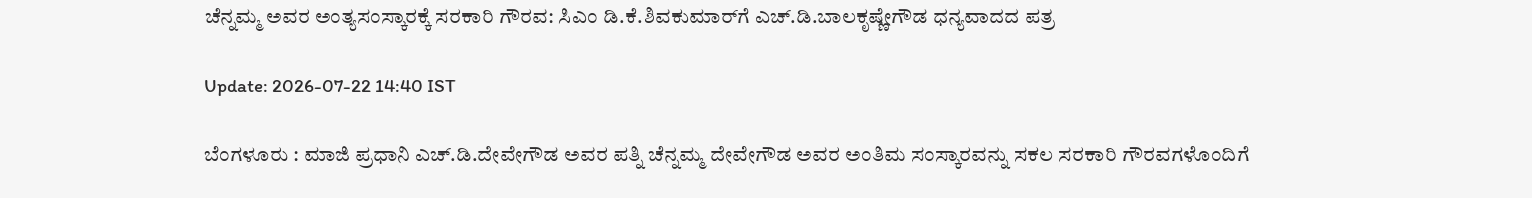ಚೆನ್ನಮ್ಮ ಅವರ ಅಂತ್ಯಸಂಸ್ಕಾರಕ್ಕೆ ಸರಕಾರಿ ಗೌರವ: ಸಿಎಂ ಡಿ.ಕೆ.ಶಿವಕುಮಾರ್‌ಗೆ ಎಚ್.ಡಿ.ಬಾಲಕೃಷ್ಣೇಗೌಡ ಧನ್ಯವಾದದ ಪತ್ರ

Update: 2026-07-22 14:40 IST

ಬೆಂಗಳೂರು : ಮಾಜಿ ಪ್ರಧಾನಿ ಎಚ್‌.ಡಿ.ದೇವೇಗೌಡ ಅವರ ಪತ್ನಿ ಚೆನ್ನಮ್ಮ ದೇವೇಗೌಡ ಅವರ ಅಂತಿಮ ಸಂಸ್ಕಾರವನ್ನು ಸಕಲ ಸರಕಾರಿ ಗೌರವಗಳೊಂದಿಗೆ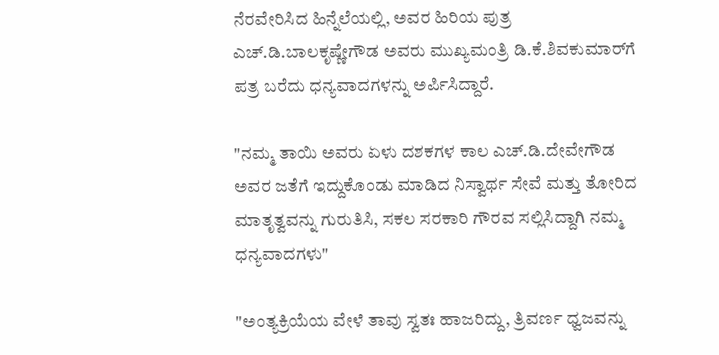ನೆರವೇರಿಸಿದ ಹಿನ್ನೆಲೆಯಲ್ಲಿ, ಅವರ ಹಿರಿಯ ಪುತ್ರ ಎಚ್‌.ಡಿ.ಬಾಲಕೃಷ್ಣೇಗೌಡ ಅವರು ಮುಖ್ಯಮಂತ್ರಿ ಡಿ.ಕೆ.ಶಿವಕುಮಾರ್‌ಗೆ ಪತ್ರ ಬರೆದು ಧನ್ಯವಾದಗಳನ್ನು ಅರ್ಪಿಸಿದ್ದಾರೆ.

"ನಮ್ಮ ತಾಯಿ ಅವರು ಏಳು ದಶಕಗಳ ಕಾಲ ಎಚ್.ಡಿ.ದೇವೇಗೌಡ ಅವರ ಜತೆಗೆ ಇದ್ದುಕೊಂಡು ಮಾಡಿದ ನಿಸ್ವಾರ್ಥ ಸೇವೆ ಮತ್ತು ತೋರಿದ ಮಾತೃತ್ವವನ್ನು ಗುರುತಿಸಿ, ಸಕಲ ಸರಕಾರಿ ಗೌರವ ಸಲ್ಲಿಸಿದ್ದಾಗಿ ನಮ್ಮ ಧನ್ಯವಾದಗಳು"

"ಅಂತ್ಯಕ್ರಿಯೆಯ ವೇಳೆ ತಾವು ಸ್ವತಃ ಹಾಜರಿದ್ದು, ತ್ರಿವರ್ಣ ಧ್ವಜವನ್ನು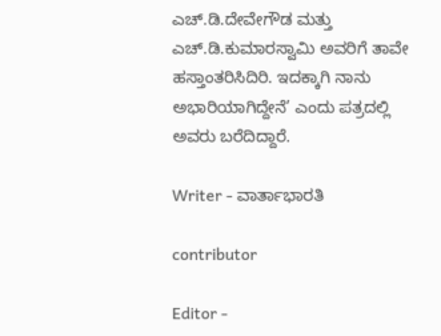ಎಚ್‌.ಡಿ.ದೇವೇಗೌಡ ಮತ್ತು ಎಚ್‌.ಡಿ.ಕುಮಾರಸ್ವಾಮಿ ಅವರಿಗೆ ತಾವೇ ಹಸ್ತಾಂತರಿಸಿದಿರಿ. ಇದಕ್ಕಾಗಿ ನಾನು ಅಭಾರಿಯಾಗಿದ್ದೇನೆ’ ಎಂದು ಪತ್ರದಲ್ಲಿ ಅವರು ಬರೆದಿದ್ದಾರೆ.

Writer - ವಾರ್ತಾಭಾರತಿ

contributor

Editor -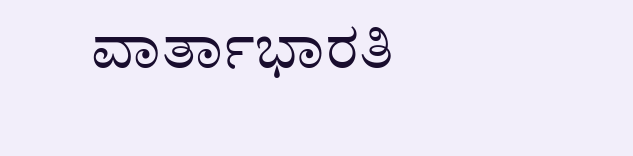ವಾರ್ತಾಭಾರತಿ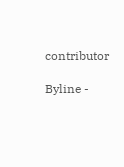contributor

Byline -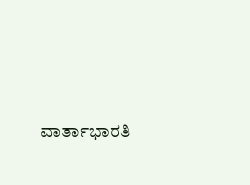ವಾರ್ತಾಭಾರತಿ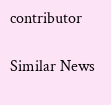contributor

Similar News